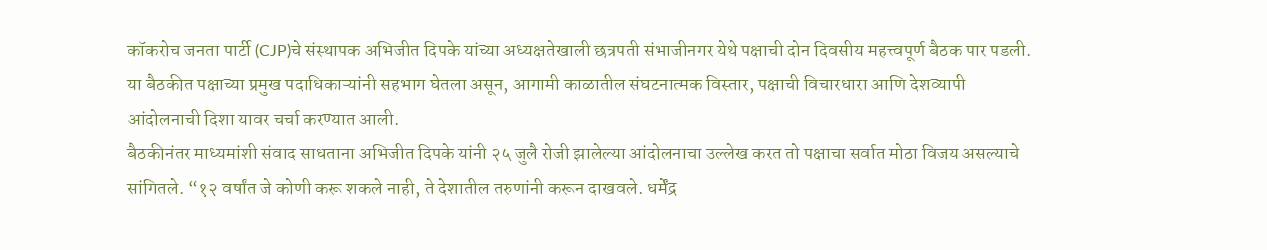कॉकरोच जनता पार्टी (CJP)चे संस्थापक अभिजीत दिपके यांच्या अध्यक्षतेखाली छत्रपती संभाजीनगर येथे पक्षाची दोन दिवसीय महत्त्वपूर्ण बैठक पार पडली. या बैठकीत पक्षाच्या प्रमुख पदाधिकाऱ्यांनी सहभाग घेतला असून, आगामी काळातील संघटनात्मक विस्तार, पक्षाची विचारधारा आणि देशव्यापी आंदोलनाची दिशा यावर चर्चा करण्यात आली.
बैठकीनंतर माध्यमांशी संवाद साधताना अभिजीत दिपके यांनी २५ जुलै रोजी झालेल्या आंदोलनाचा उल्लेख करत तो पक्षाचा सर्वात मोठा विजय असल्याचे सांगितले. “१२ वर्षांत जे कोणी करू शकले नाही, ते देशातील तरुणांनी करून दाखवले. धर्मेंद्र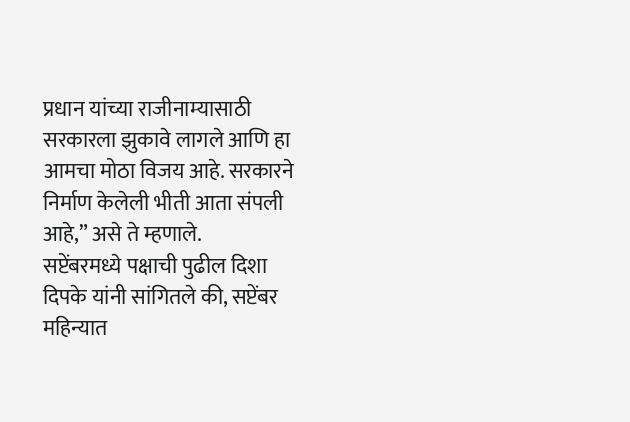प्रधान यांच्या राजीनाम्यासाठी सरकारला झुकावे लागले आणि हा आमचा मोठा विजय आहे. सरकारने निर्माण केलेली भीती आता संपली आहे,” असे ते म्हणाले.
सप्टेंबरमध्ये पक्षाची पुढील दिशा
दिपके यांनी सांगितले की, सप्टेंबर महिन्यात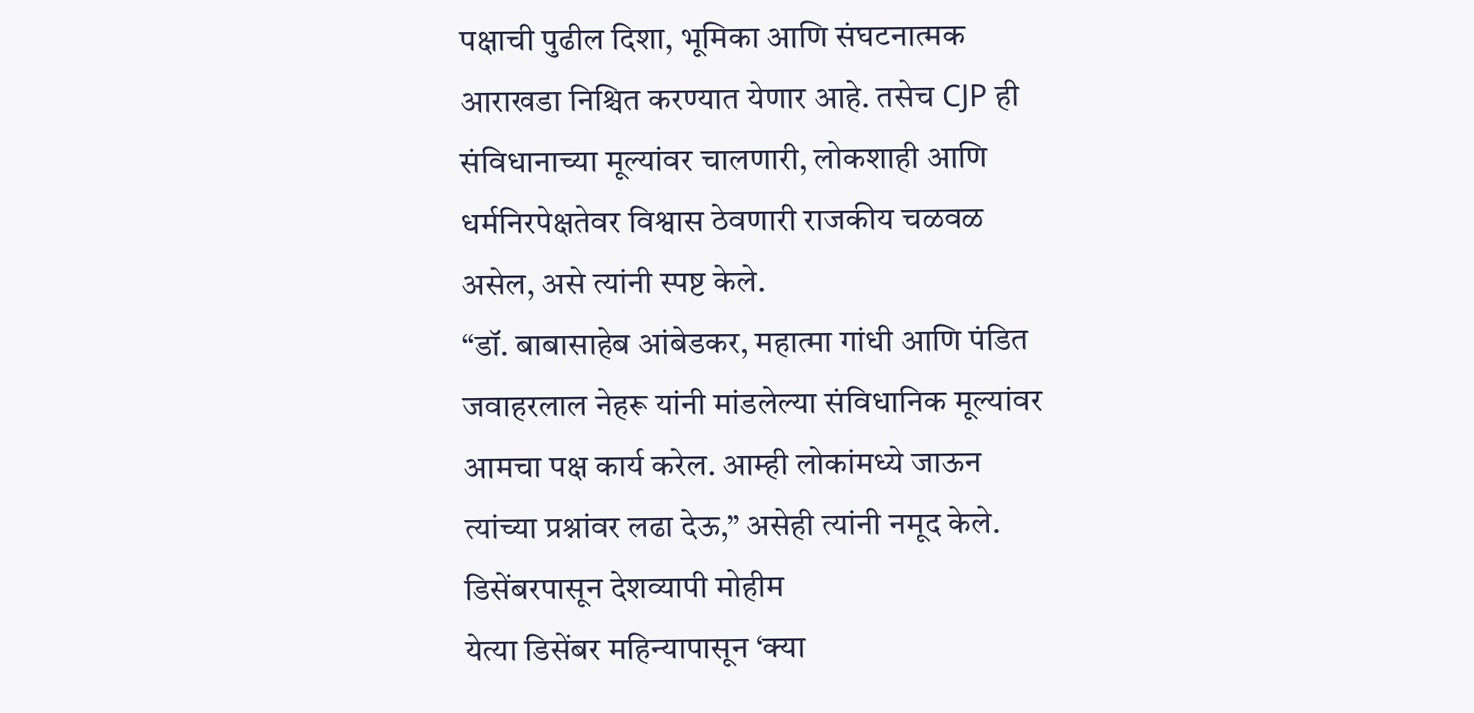पक्षाची पुढील दिशा, भूमिका आणि संघटनात्मक आराखडा निश्चित करण्यात येणार आहे. तसेच CJP ही संविधानाच्या मूल्यांवर चालणारी, लोकशाही आणि धर्मनिरपेक्षतेवर विश्वास ठेवणारी राजकीय चळवळ असेल, असे त्यांनी स्पष्ट केले.
“डॉ. बाबासाहेब आंबेडकर, महात्मा गांधी आणि पंडित जवाहरलाल नेहरू यांनी मांडलेल्या संविधानिक मूल्यांवर आमचा पक्ष कार्य करेल. आम्ही लोकांमध्ये जाऊन त्यांच्या प्रश्नांवर लढा देऊ,” असेही त्यांनी नमूद केले.
डिसेंबरपासून देशव्यापी मोहीम
येत्या डिसेंबर महिन्यापासून ‘क्या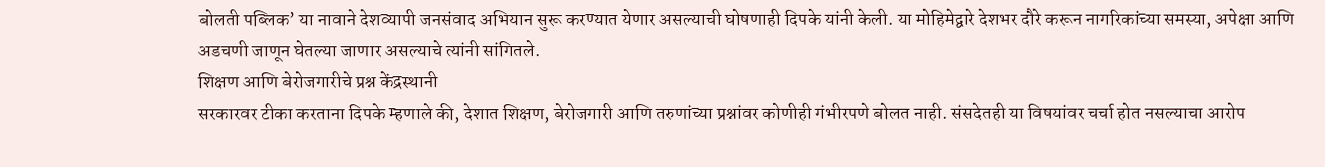बोलती पब्लिक’ या नावाने देशव्यापी जनसंवाद अभियान सुरू करण्यात येणार असल्याची घोषणाही दिपके यांनी केली. या मोहिमेद्वारे देशभर दौरे करून नागरिकांच्या समस्या, अपेक्षा आणि अडचणी जाणून घेतल्या जाणार असल्याचे त्यांनी सांगितले.
शिक्षण आणि बेरोजगारीचे प्रश्न केंद्रस्थानी
सरकारवर टीका करताना दिपके म्हणाले की, देशात शिक्षण, बेरोजगारी आणि तरुणांच्या प्रश्नांवर कोणीही गंभीरपणे बोलत नाही. संसदेतही या विषयांवर चर्चा होत नसल्याचा आरोप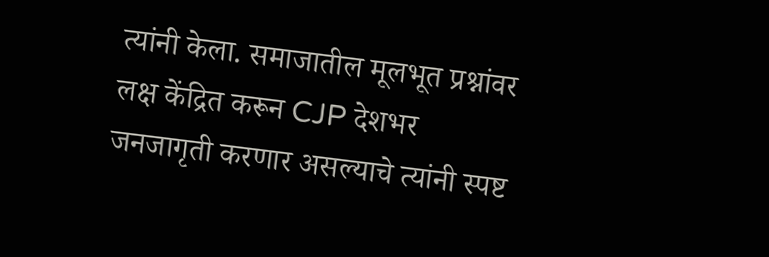त्यांनी केला. समाजातील मूलभूत प्रश्नांवर लक्ष केंद्रित करून CJP देशभर जनजागृती करणार असल्याचे त्यांनी स्पष्ट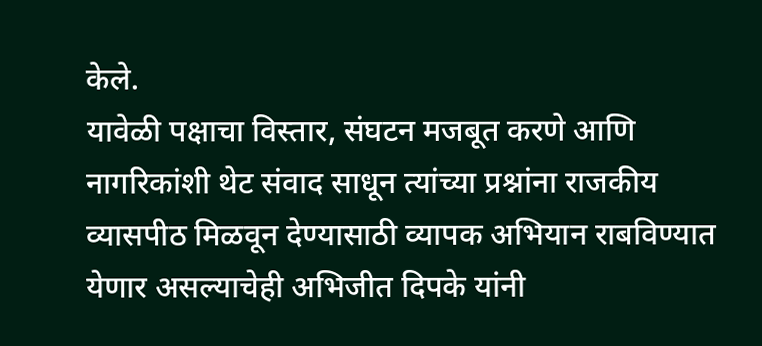केले.
यावेळी पक्षाचा विस्तार, संघटन मजबूत करणे आणि नागरिकांशी थेट संवाद साधून त्यांच्या प्रश्नांना राजकीय व्यासपीठ मिळवून देण्यासाठी व्यापक अभियान राबविण्यात येणार असल्याचेही अभिजीत दिपके यांनी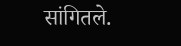सांगितले.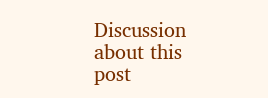Discussion about this post